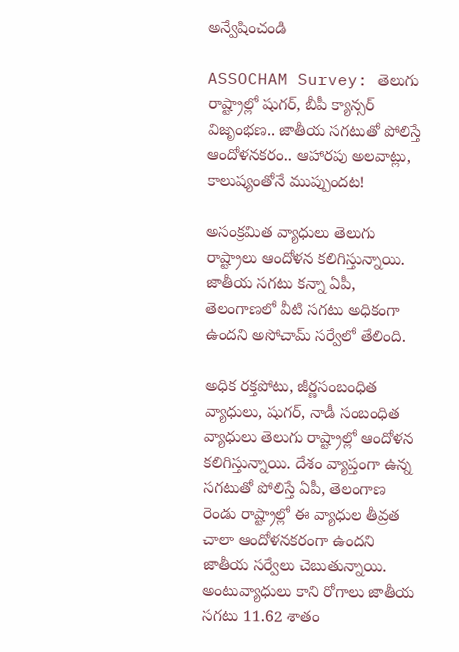అన్వేషించండి

ASSOCHAM Survey: తెలుగు రాష్ట్రాల్లో షుగర్‌, బీపీ క్యాన్సర్ విజృంభణ.. జాతీయ సగటుతో పోలిస్తే ఆందోళనకరం.. ఆహారపు అలవాట్లు, కాలుష్యంతోనే ముప్పుందట!

అసంక్రమిత వ్యాధులు తెలుగు రాష్ట్రాలు ఆందోళన కలిగిస్తున్నాయి. జాతీయ సగటు కన్నా ఏపీ, తెలంగాణలో వీటి సగటు అధికంగా ఉందని అసోచామ్ సర్వేలో తేలింది.

అధిక రక్తపోటు, జీర్ణసంబంధిత వ్యాధులు, షుగర్‌, నాడీ సంబంధిత వ్యాధులు తెలుగు రాష్ట్రాల్లో ఆందోళన కలిగిస్తున్నాయి. దేశం వ్యాప్తంగా ఉన్న సగటుతో పోలిస్తే ఏపీ, తెలంగాణ రెండు రాష్ట్రాల్లో ఈ వ్యాధుల తీవ్రత చాలా ఆందోళనకరంగా ఉందని జాతీయ సర్వేలు చెబుతున్నాయి. అంటువ్యాధులు కాని రోగాలు జాతీయ సగటు 11.62 శాతం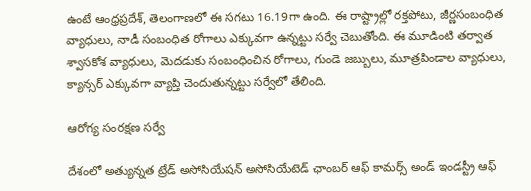ఉంటే ఆంధ్రప్రదేశ్‌, తెలంగాణలో ఈ సగటు 16.19గా ఉంది. ఈ రాష్ట్రాల్లో రక్తపోటు, జీర్ణసంబంధిత వ్యాధులు, నాడీ సంబంధిత రోగాలు ఎక్కువగా ఉన్నట్టు సర్వే చెబుతోంది. ఈ మూడింటి తర్వాత శ్వాసకోశ వ్యాధులు, మెదడుకు సంబంధించిన రోగాలు, గుండె జబ్బులు, మూత్రపిండాల వ్యాధులు, క్యాన్సర్‌ ఎక్కువగా వ్యాప్తి చెందుతున్నట్టు సర్వేలో తేలింది.

ఆరోగ్య సంరక్షణ సర్వే

దేశంలో అత్యున్నత ట్రేడ్ అసోసియేషన్ అసోసియేటెడ్ ఛాంబర్ ఆఫ్ కామర్స్ అండ్ ఇండస్ట్రీ ఆఫ్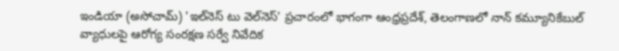ఇండియా (అసోచామ్) 'ఇల్‌నెస్ టు వెల్‌నెస్' ప్రచారంలో భాగంగా ఆంధ్రప్రదేశ్, తెలంగాణలో నాన్ కమ్యూనికేబుల్ వ్యాధులపై ఆరోగ్య సంరక్షణ సర్వే నివేదిక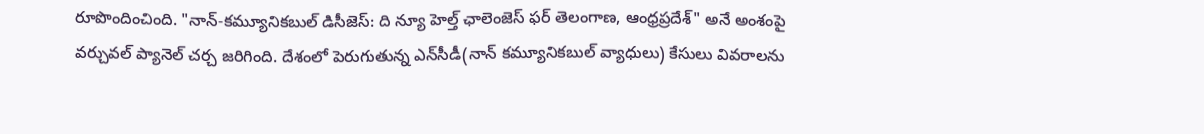రూపొందించింది. "నాన్-కమ్యూనికబుల్ డిసీజెస్: ది న్యూ హెల్త్ ఛాలెంజెస్ ఫర్ తెలంగాణ, ఆంధ్రప్రదేశ్" అనే అంశంపై వర్చువల్ ప్యానెల్ చర్చ జరిగింది. దేశంలో పెరుగుతున్న ఎన్‌సీడీ(నాన్ కమ్యూనికబుల్ వ్యాధులు) కేసులు వివరాలను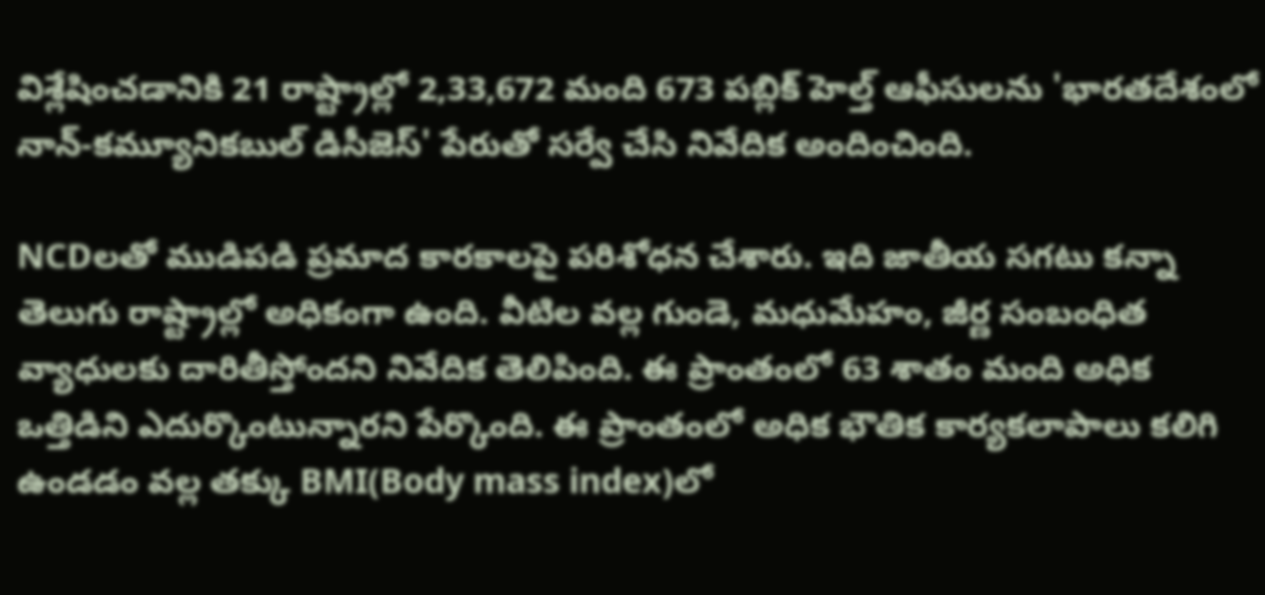విశ్లేషించడానికి 21 రాష్ట్రాల్లో 2,33,672 మంది 673 పబ్లిక్ హెల్త్ ఆఫీసులను 'భారతదేశంలో నాన్-కమ్యూనికబుల్ డిసీజెస్' పేరుతో సర్వే చేసి నివేదిక అందించింది.

NCDలతో ముడిపడి ప్రమాద కారకాలపై పరిశోధన చేశారు. ఇది జాతీయ సగటు కన్నా తెలుగు రాష్ట్రాల్లో అధికంగా ఉంది. వీటిల వల్ల గుండె, మధుమేహం, జీర్ణ సంబంధిత వ్యాధులకు దారితీస్తోందని నివేదిక తెలిపింది. ఈ ప్రాంతంలో 63 శాతం మంది అధిక ఒత్తిడిని ఎదుర్కొంటున్నారని పేర్కొంది. ఈ ప్రాంతంలో అధిక భౌతిక కార్యకలాపాలు కలిగి ఉండడం వల్ల తక్కు BMI(Body mass index)లో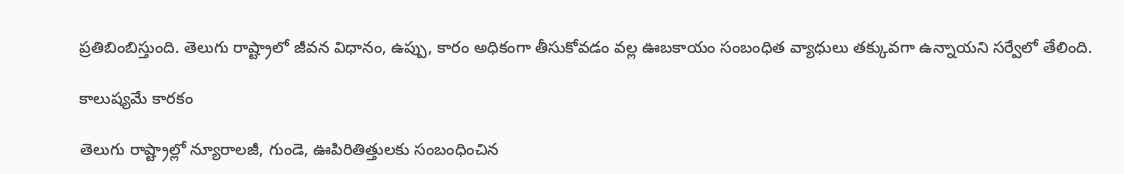ప్రతిబింబిస్తుంది. తెలుగు రాష్ట్రాలో జీవన విధానం, ఉప్పు, కారం అధికంగా తీసుకోవడం వల్ల ఊబకాయం సంబంధిత వ్యాధులు తక్కువగా ఉన్నాయని సర్వేలో తేలింది.

కాలుష్యమే కారకం

తెలుగు రాష్ట్రాల్లో న్యూరాలజీ, గుండె, ఊపిరితిత్తులకు సంబంధించిన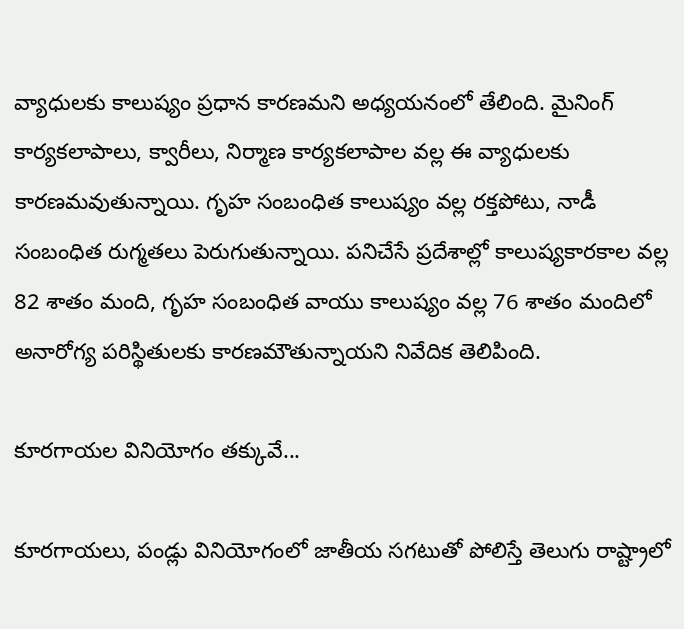వ్యాధులకు కాలుష్యం ప్రధాన కారణమని అధ్యయనంలో తేలింది. మైనింగ్ కార్యకలాపాలు, క్వారీలు, నిర్మాణ కార్యకలాపాల వల్ల ఈ వ్యాధులకు కారణమవుతున్నాయి. గృహ సంబంధిత కాలుష్యం వల్ల రక్తపోటు, నాడీ సంబంధిత రుగ్మతలు పెరుగుతున్నాయి. పనిచేసే ప్రదేశాల్లో కాలుష్యకారకాల వల్ల 82 శాతం మంది, గృహ సంబంధిత వాయు కాలుష్యం వల్ల 76 శాతం మందిలో అనారోగ్య పరిస్థితులకు కారణమౌతున్నాయని నివేదిక తెలిపింది.

కూరగాయల వినియోగం తక్కువే...

కూరగాయలు, పండ్లు వినియోగంలో జాతీయ సగటుతో పోలిస్తే తెలుగు రాష్ట్రాలో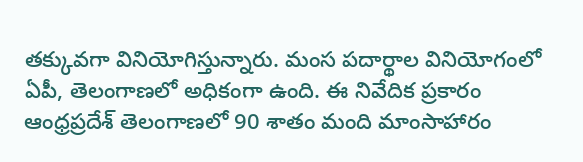తక్కువగా వినియోగిస్తున్నారు. మంస పదార్థాల వినియోగంలో ఏపీ, తెలంగాణలో అధికంగా ఉంది. ఈ నివేదిక ప్రకారం ఆంధ్రప్రదేశ్ తెలంగాణలో 90 శాతం మంది మాంసాహారం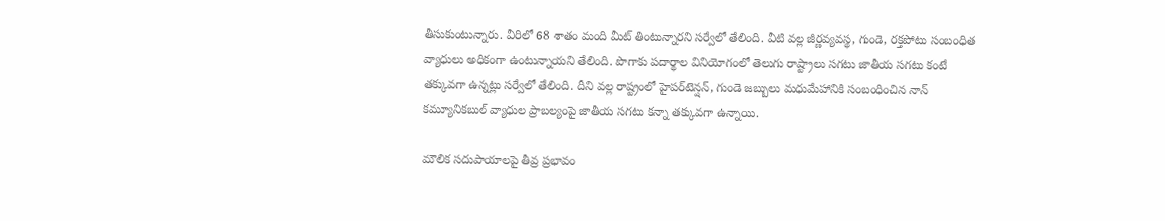తీసుకుంటున్నారు. వీరిలో 68 శాతం మంది మీట్ తింటున్నారని సర్వేలో తేలింది. వీటి వల్ల జీర్ణవ్యవస్థ, గుండె, రక్తపోటు సంబంధిత వ్యాధులు అధికంగా ఉంటున్నాయని తేలింది. పొగాకు పదార్థాల వినియోగంలో తెలుగు రాష్ట్రాలు సగటు జాతీయ సగటు కంటే తక్కువగా ఉన్నట్లు సర్వేలో తేలింది. దీని వల్ల రాష్ట్రంలో హైపర్‌టెన్షన్, గుండె జబ్బులు మధుమేహానికి సంబంధించిన నాన్ కమ్యూనికబుల్ వ్యాధుల ప్రాబల్యంపై జాతీయ సగటు కన్నా తక్కువగా ఉన్నాయి.

మౌలిక సదుపాయాలపై తీవ్ర ప్రభావం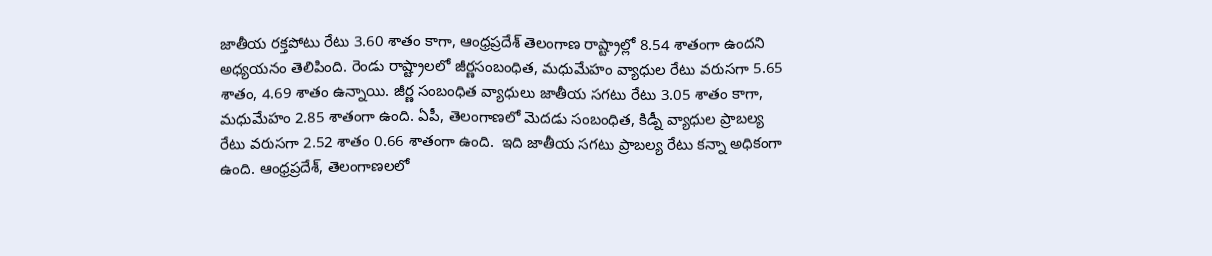జాతీయ రక్తపోటు రేటు 3.60 శాతం కాగా, ఆంధ్రప్రదేశ్ తెలంగాణ రాష్ట్రాల్లో 8.54 శాతంగా ఉందని అధ్యయనం తెలిపింది. రెండు రాష్ట్రాలలో జీర్ణసంబంధిత, మధుమేహం వ్యాధుల రేటు వరుసగా 5.65 శాతం, 4.69 శాతం ఉన్నాయి. జీర్ణ సంబంధిత వ్యాధులు జాతీయ సగటు రేటు 3.05 శాతం కాగా, మధుమేహం 2.85 శాతంగా ఉంది. ఏపీ, తెలంగాణలో మెదడు సంబంధిత, కిడ్నీ వ్యాధుల ప్రాబల్య రేటు వరుసగా 2.52 శాతం 0.66 శాతంగా ఉంది.  ఇది జాతీయ సగటు ప్రాబల్య రేటు కన్నా అధికంగా ఉంది. ఆంధ్రప్రదేశ్, తెలంగాణలలో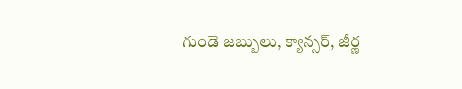గుండె జబ్బులు, క్యాన్సర్, జీర్ణ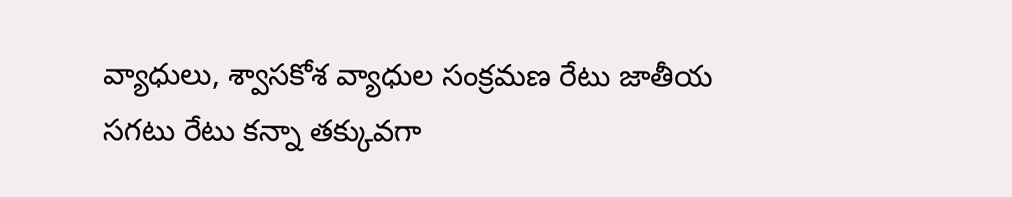వ్యాధులు, శ్వాసకోశ వ్యాధుల సంక్రమణ రేటు జాతీయ సగటు రేటు కన్నా తక్కువగా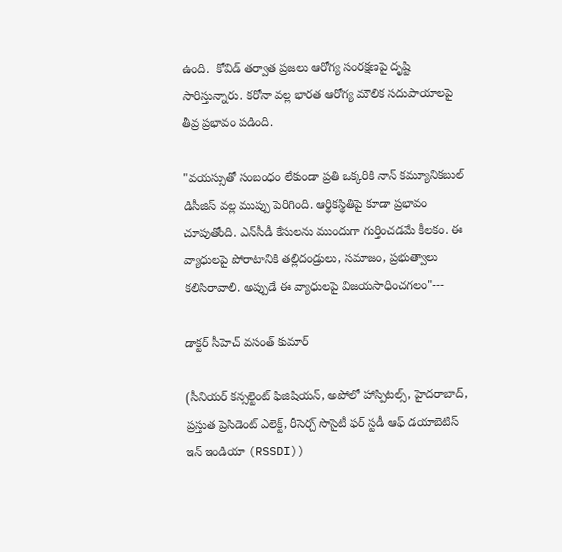ఉంది.  కోవిడ్ తర్వాత ప్రజలు ఆరోగ్య సంరక్షణపై దృష్టి సారిస్తున్నారు. కరోనా వల్ల భారత ఆరోగ్య మౌలిక సదుపాయాలపై తీవ్ర ప్రభావం పడింది.

"వయస్సుతో సంబంధం లేకుండా ప్రతి ఒక్కరికి నాన్ కమ్యూనికబుల్ డిసీజిస్ వల్ల ముప్పు పెరిగింది. ఆర్థికస్థితిపై కూడా ప్రభావం చూపుతోంది. ఎన్‌సీడీ కేసులను ముందుగా గుర్తించడమే కీలకం. ఈ వ్యాధులపై పోరాటానికి తల్లిదండ్రులు, సమాజం, ప్రభుత్వాలు కలిసిరావాలి. అప్పుడే ఈ వ్యాధులపై విజయసాధించగలం"---

డాక్టర్ సీహెచ్ వసంత్ కుమార్

(సీనియర్ కన్సల్టెంట్ ఫిజిషియన్, అపోలో హాస్పిటల్స్, హైదరాబాద్, ప్రస్తుత ప్రెసిడెంట్ ఎలెక్ట్, రీసెర్చ్ సొసైటీ ఫర్ స్టడీ ఆఫ్ డయాబెటిస్ ఇన్ ఇండియా (RSSDI))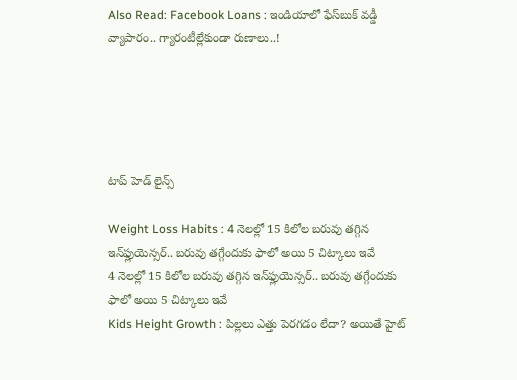Also Read: Facebook Loans : ఇండియాలో ఫేస్‌బుక్‌ వడ్డీ వ్యాపారం.. గ్యారంటీల్లేకుండా రుణాలు..!





టాప్ హెడ్ లైన్స్

Weight Loss Habits : 4 నెలల్లో 15 కిలోల బరువు తగ్గిన ఇన్‌ఫ్లుయెన్సర్.. బరువు తగ్గేందుకు ఫాలో అయి 5 చిట్కాలు ఇవే
4 నెలల్లో 15 కిలోల బరువు తగ్గిన ఇన్‌ఫ్లుయెన్సర్.. బరువు తగ్గేందుకు ఫాలో అయి 5 చిట్కాలు ఇవే
Kids Height Growth : పిల్లలు ఎత్తు పెరగడం లేదా? అయితే హైట్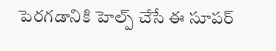పెరగడానికి హెల్ప్ చేసే ఈ సూపర్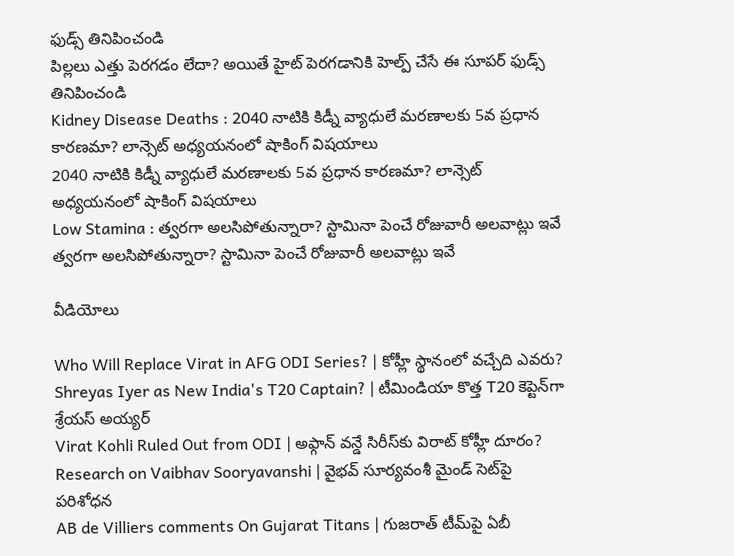ఫుడ్స్ తినిపించండి
పిల్లలు ఎత్తు పెరగడం లేదా? అయితే హైట్ పెరగడానికి హెల్ప్ చేసే ఈ సూపర్ ఫుడ్స్ తినిపించండి
Kidney Disease Deaths : 2040 నాటికి కిడ్నీ వ్యాధులే మరణాలకు 5వ ప్రధాన కారణమా? లాన్సెట్ అధ్యయనంలో షాకింగ్ విషయాలు
2040 నాటికి కిడ్నీ వ్యాధులే మరణాలకు 5వ ప్రధాన కారణమా? లాన్సెట్ అధ్యయనంలో షాకింగ్ విషయాలు
Low Stamina : త్వరగా అలసిపోతున్నారా? స్టామినా పెంచే రోజువారీ అలవాట్లు ఇవే
త్వరగా అలసిపోతున్నారా? స్టామినా పెంచే రోజువారీ అలవాట్లు ఇవే

వీడియోలు

Who Will Replace Virat in AFG ODI Series? | కోహ్లీ స్థానంలో వచ్చేది ఎవరు?
Shreyas Iyer as New India's T20 Captain? | టీమిండియా కొత్త T20 కెప్టెన్‌గా శ్రేయస్ అయ్యర్
Virat Kohli Ruled Out from ODI | అఫ్గాన్ వన్డే సిరీస్‌కు విరాట్ కోహ్లీ దూరం?
Research on Vaibhav Sooryavanshi | వైభవ్ సూర్యవంశీ మైండ్‌ సెట్‌పై పరిశోధన
AB de Villiers comments On Gujarat Titans | గుజరాత్ టీమ్‌పై ఏబీ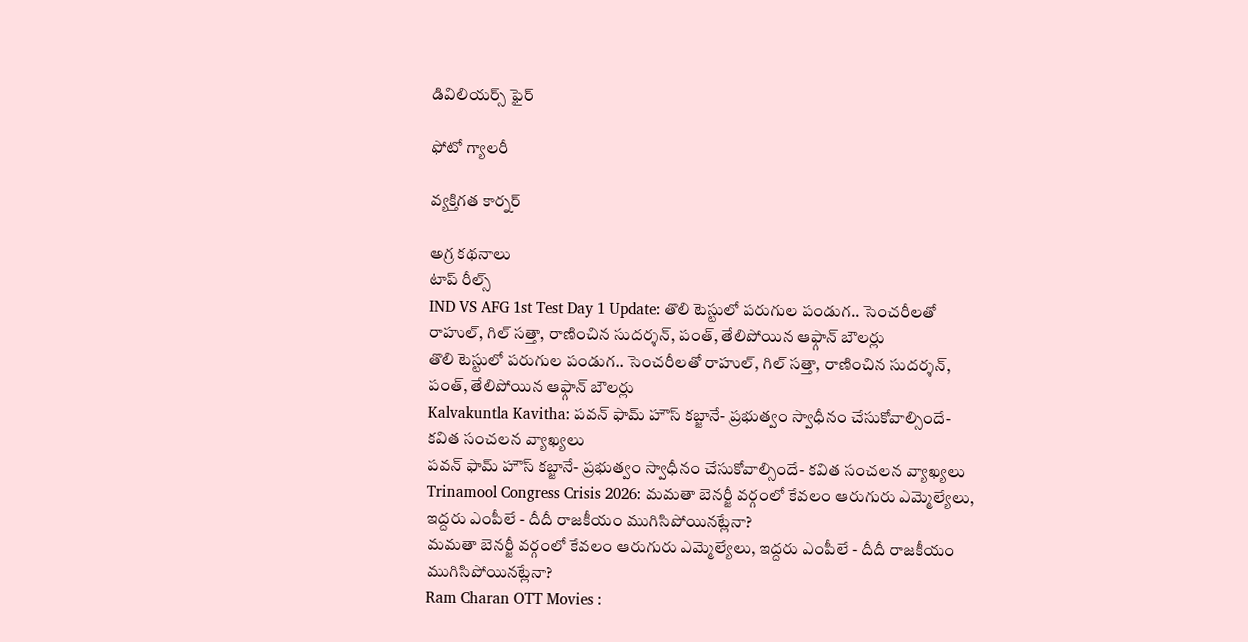డివిలియర్స్ ఫైర్

ఫోటో గ్యాలరీ

వ్యక్తిగత కార్నర్

అగ్ర కథనాలు
టాప్ రీల్స్
IND VS AFG 1st Test Day 1 Update: తొలి టెస్టులో ప‌రుగుల పండుగ.. సెంచ‌రీల‌తో రాహుల్, గిల్ స‌త్తా, రాణించిన సుద‌ర్శ‌న్, పంత్, తేలిపోయిన ఆఫ్గాన్ బౌల‌ర్లు
తొలి టెస్టులో ప‌రుగుల పండుగ.. సెంచ‌రీల‌తో రాహుల్, గిల్ స‌త్తా, రాణించిన సుద‌ర్శ‌న్, పంత్, తేలిపోయిన ఆఫ్గాన్ బౌల‌ర్లు
Kalvakuntla Kavitha: పవన్ ఫామ్ హౌస్ కబ్జానే- ప్రభుత్వం స్వాధీనం చేసుకోవాల్సిందే- కవిత సంచలన వ్యాఖ్యలు
పవన్ ఫామ్ హౌస్ కబ్జానే- ప్రభుత్వం స్వాధీనం చేసుకోవాల్సిందే- కవిత సంచలన వ్యాఖ్యలు
Trinamool Congress Crisis 2026: మమతా బెనర్జీ వర్గంలో కేవలం ఆరుగురు ఎమ్మెల్యేలు, ఇద్దరు ఎంపీలే - దీదీ రాజకీయం ముగిసిపోయినట్లేనా?
మమతా బెనర్జీ వర్గంలో కేవలం ఆరుగురు ఎమ్మెల్యేలు, ఇద్దరు ఎంపీలే - దీదీ రాజకీయం ముగిసిపోయినట్లేనా?
Ram Charan OTT Movies :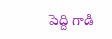పెద్ది గాడి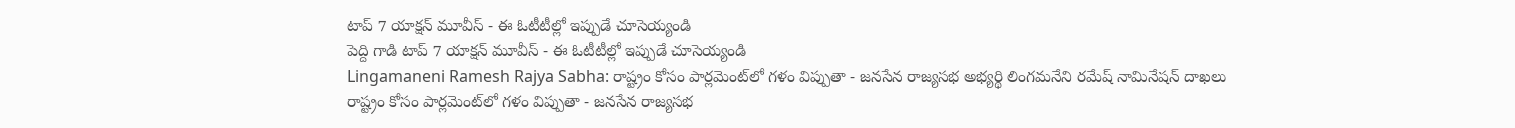టాప్ 7 యాక్షన్ మూవీస్ - ఈ ఓటీటీల్లో ఇప్పుడే చూసెయ్యండి
పెద్ది గాడి టాప్ 7 యాక్షన్ మూవీస్ - ఈ ఓటీటీల్లో ఇప్పుడే చూసెయ్యండి
Lingamaneni Ramesh Rajya Sabha: రాష్ట్రం కోసం పార్లమెంట్‌లో గళం విప్పుతా - జనసేన రాజ్యసభ అభ్యర్థి లింగమనేని రమేష్ నామినేషన్ దాఖలు
రాష్ట్రం కోసం పార్లమెంట్‌లో గళం విప్పుతా - జనసేన రాజ్యసభ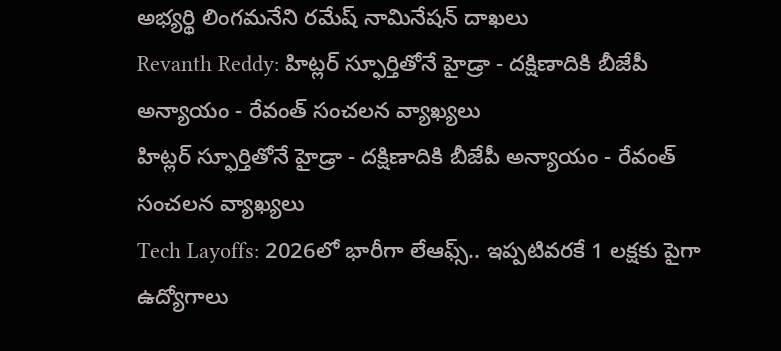అభ్యర్థి లింగమనేని రమేష్ నామినేషన్ దాఖలు
Revanth Reddy: హిట్లర్ స్ఫూర్తితోనే హైడ్రా - దక్షిణాదికి బీజేపీ అన్యాయం - రేవంత్ సంచలన వ్యాఖ్యలు
హిట్లర్ స్ఫూర్తితోనే హైడ్రా - దక్షిణాదికి బీజేపీ అన్యాయం - రేవంత్ సంచలన వ్యాఖ్యలు
Tech Layoffs: 2026లో భారీగా లేఆఫ్స్.. ఇప్పటివరకే 1 లక్షకు పైగా ఉద్యోగాలు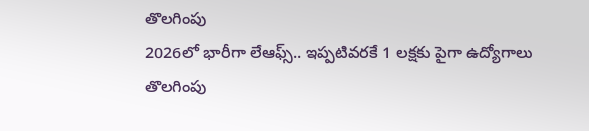తొలగింపు
2026లో భారీగా లేఆఫ్స్.. ఇప్పటివరకే 1 లక్షకు పైగా ఉద్యోగాలు తొలగింపు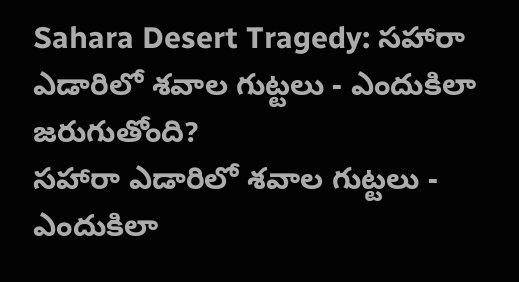Sahara Desert Tragedy: సహారా ఎడారిలో శవాల గుట్టలు - ఎందుకిలా జరుగుతోంది?
సహారా ఎడారిలో శవాల గుట్టలు - ఎందుకిలా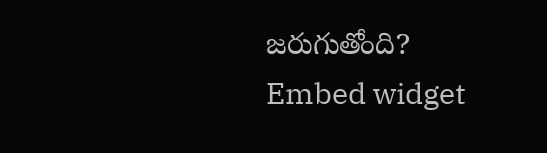జరుగుతోంది?
Embed widget